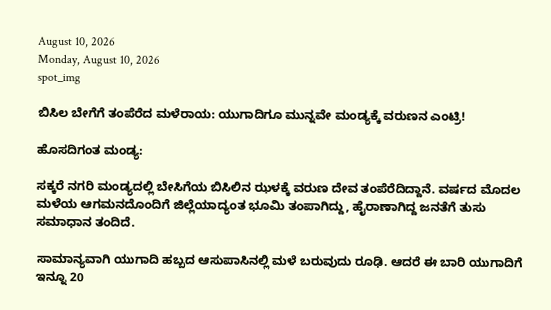August 10, 2026
Monday, August 10, 2026
spot_img

ಬಿಸಿಲ ಬೇಗೆಗೆ ತಂಪೆರೆದ ಮಳೆರಾಯ: ಯುಗಾದಿಗೂ ಮುನ್ನವೇ ಮಂಡ್ಯಕ್ಕೆ ವರುಣನ ಎಂಟ್ರಿ!

ಹೊಸದಿಗಂತ ಮಂಡ್ಯ:

ಸಕ್ಕರೆ ನಗರಿ ಮಂಡ್ಯದಲ್ಲಿ ಬೇಸಿಗೆಯ ಬಿಸಿಲಿನ ಝಳಕ್ಕೆ ವರುಣ ದೇವ ತಂಪೆರೆದಿದ್ದಾನೆ. ವರ್ಷದ ಮೊದಲ ಮಳೆಯ ಆಗಮನದೊಂದಿಗೆ ಜಿಲ್ಲೆಯಾದ್ಯಂತ ಭೂಮಿ ತಂಪಾಗಿದ್ದು, ಹೈರಾಣಾಗಿದ್ದ ಜನತೆಗೆ ತುಸು ಸಮಾಧಾನ ತಂದಿದೆ.

ಸಾಮಾನ್ಯವಾಗಿ ಯುಗಾದಿ ಹಬ್ಬದ ಆಸುಪಾಸಿನಲ್ಲಿ ಮಳೆ ಬರುವುದು ರೂಢಿ. ಆದರೆ ಈ ಬಾರಿ ಯುಗಾದಿಗೆ ಇನ್ನೂ 20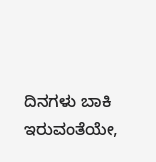ದಿನಗಳು ಬಾಕಿ ಇರುವಂತೆಯೇ,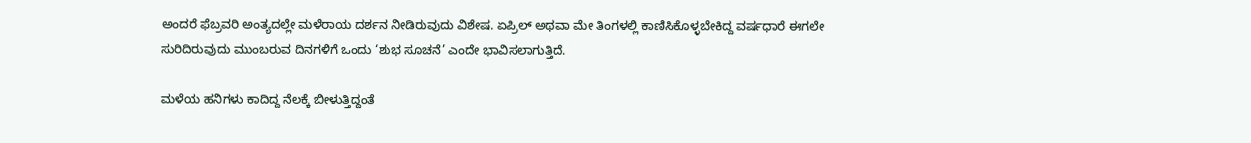ಅಂದರೆ ಫೆಬ್ರವರಿ ಅಂತ್ಯದಲ್ಲೇ ಮಳೆರಾಯ ದರ್ಶನ ನೀಡಿರುವುದು ವಿಶೇಷ. ಏಪ್ರಿಲ್ ಅಥವಾ ಮೇ ತಿಂಗಳಲ್ಲಿ ಕಾಣಿಸಿಕೊಳ್ಳಬೇಕಿದ್ದ ವರ್ಷಧಾರೆ ಈಗಲೇ ಸುರಿದಿರುವುದು ಮುಂಬರುವ ದಿನಗಳಿಗೆ ಒಂದು ‘ಶುಭ ಸೂಚನೆ’ ಎಂದೇ ಭಾವಿಸಲಾಗುತ್ತಿದೆ.

ಮಳೆಯ ಹನಿಗಳು ಕಾದಿದ್ದ ನೆಲಕ್ಕೆ ಬೀಳುತ್ತಿದ್ದಂತೆ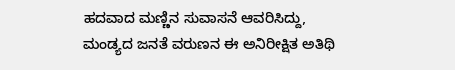ಹದವಾದ ಮಣ್ಣಿನ ಸುವಾಸನೆ ಆವರಿಸಿದ್ದು, ಮಂಡ್ಯದ ಜನತೆ ವರುಣನ ಈ ಅನಿರೀಕ್ಷಿತ ಅತಿಥಿ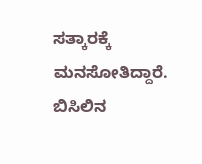ಸತ್ಕಾರಕ್ಕೆ ಮನಸೋತಿದ್ದಾರೆ. ಬಿಸಿಲಿನ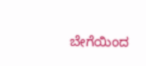ಬೇಗೆಯಿಂದ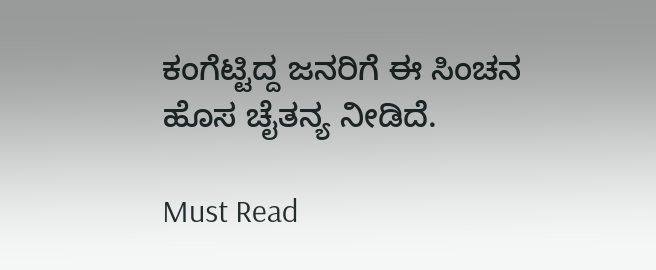ಕಂಗೆಟ್ಟಿದ್ದ ಜನರಿಗೆ ಈ ಸಿಂಚನ ಹೊಸ ಚೈತನ್ಯ ನೀಡಿದೆ.

Must Read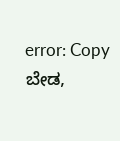error: Copy ಬೇಡ,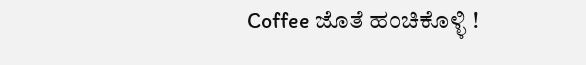Coffee ಜೊತೆ ಹಂಚಿಕೊಳ್ಳಿ !